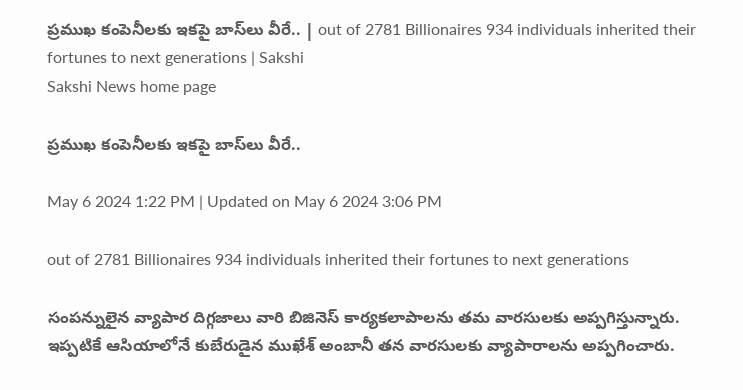ప్రముఖ కంపెనీలకు ఇకపై బాస్‌లు వీరే.. | out of 2781 Billionaires 934 individuals inherited their fortunes to next generations | Sakshi
Sakshi News home page

ప్రముఖ కంపెనీలకు ఇకపై బాస్‌లు వీరే..

May 6 2024 1:22 PM | Updated on May 6 2024 3:06 PM

out of 2781 Billionaires 934 individuals inherited their fortunes to next generations

సంపన్నులైన వ్యాపార దిగ్గజాలు వారి బిజినెస్‌ కార్యకలాపాలను తమ వారసులకు అప్పగిస్తున్నారు. ఇప్పటికే ఆసియాలోనే కుబేరుడైన ముఖేశ్‌ అంబానీ తన వారసులకు వ్యాపారాలను అప్పగించారు.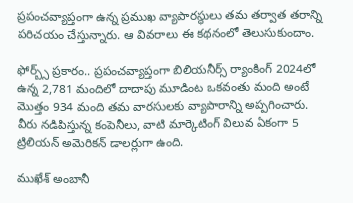ప్రపంచవ్యాప్తంగా ఉన్న ప్రముఖ వ్యాపారస్థులు తమ తర్వాత తరాన్ని పరిచయం చేస్తున్నారు. ఆ వివరాలు ఈ కథనంలో తెలుసుకుందాం.

ఫోర్బ్స్ ప్రకారం.. ప్రపంచవ్యాప్తంగా బిలియనీర్స్ ర్యాంకింగ్‌ 2024లో ఉన్న 2,781 మందిలో దాదాపు మూడింట ఒకవంతు మంది అంటే మొత్తం 934 మంది తమ వారసులకు వ్యాపారాన్ని అప్పగించారు. వీరు నడిపిస్తున్న కంపెనీలు, వాటి మార్కెటింగ్‌ విలువ ఏకంగా 5 ట్రిలియన్‌ అమెరికన్‌ డాలర్లుగా ఉంది.

ముఖేశ్‌ అంబానీ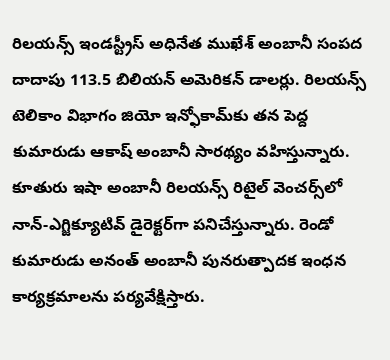రిలయన్స్ ఇండస్ట్రీస్ అధినేత ముఖేశ్‌ అంబానీ సంపద దాదాపు 113.5 బిలియన్ అమెరికన్‌ డాలర్లు. రిలయన్స్ టెలికాం విభాగం జియో ఇన్ఫోకామ్‌కు తన పెద్ద కుమారుడు ఆకాష్ అంబానీ సారథ్యం వహిస్తున్నారు. కూతురు ఇషా అంబానీ రిలయన్స్ రిటైల్ వెంచర్స్‌లో నాన్-ఎగ్జిక్యూటివ్ డైరెక్టర్‌గా పనిచేస్తున్నారు. రెండో కుమారుడు అనంత్ అంబానీ పునరుత్పాదక ఇంధన కార్యక్రమాలను పర్యవేక్షిస్తారు.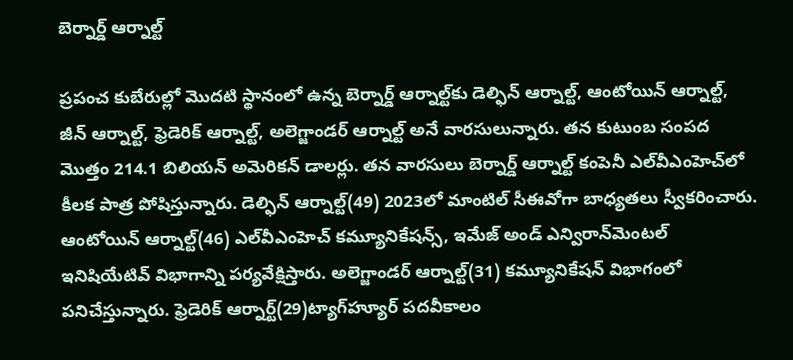బెర్నార్డ్ ఆర్నాల్ట్

ప్రపంచ కుబేరుల్లో మొదటి స్థానంలో ఉన్న బెర్నార్డ్ ఆర్నాల్ట్‌కు డెల్ఫిన్ ఆర్నాల్ట్, ఆంటోయిన్ ఆర్నాల్ట్, జీన్ ఆర్నాల్ట్, ఫ్రెడెరిక్ ఆర్నాల్ట్, అలెగ్జాండర్ ఆర్నాల్ట్ అనే వారసులున్నారు. తన కుటుంబ సంపద మొత్తం 214.1 బిలియన్ అమెరికన్‌ డాలర్లు. తన వారసులు బెర్నార్డ్ ఆర్నాల్ట్ కంపెనీ ఎల్‌వీఎంహెచ్‌లో కీలక పాత్ర పోషిస్తున్నారు. డెల్ఫిన్ ఆర్నాల్ట్(49) 2023లో మాంటిల్‌ సీఈవోగా బాధ్యతలు స్వీకరించారు. ఆంటోయిన్ ఆర్నాల్ట్(46) ఎల్‌వీఎంహెచ్‌ కమ్యూనికేషన్స్, ఇమేజ్ అండ్‌ ఎన్విరాన్‌మెంటల్ ఇనిషియేటివ్‌ విభాగాన్ని పర్యవేక్షిస్తారు. అలెగ్జాండర్‌ ఆర్నాల్ట్(31) కమ్యూనికేషన్‌ విభాగంలో పనిచేస్తున్నారు. ఫ్రెడెరిక్‌ ఆర్నార్ట్‌(29)ట్యాగ్‌హ్యూర్‌ పదవీకాలం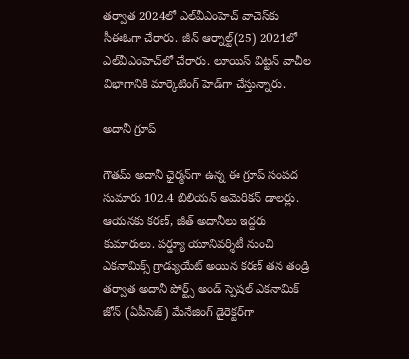తర్వాత 2024లో ఎల్‌వీఎంహెచ్‌ వాచెస్‌కు సీఈఓగా చేరారు. జీన్ ఆర్నాల్ట్(25) 2021లో ఎల్‌వీఎంహెచ్‌లో చేరారు. లూయిస్ విట్టన్ వాచీల విభాగానికి మార్కెటింగ్ హెడ్‌గా చేస్తున్నారు.

అదానీ గ్రూప్

గౌతమ్ అదానీ ఛైర్మన్‌గా ఉన్న ఈ గ్రూప్‌ సంపద సుమారు 102.4 బిలియన్ అమెరికన్‌ డాలర్లు. ఆయనకు కరణ్, జీత్ అదానీలు ఇద్దరు కుమారులు. పర్డ్యూ యూనివర్శిటీ నుంచి ఎకనామిక్స్ గ్రాడ్యుయేట్ అయిన కరణ్ తన తండ్రి తర్వాత అదానీ పోర్ట్స్ అండ్ స్పెషల్ ఎకనామిక్ జోన్ (ఏపీసెజ్‌) మేనేజింగ్ డైరెక్టర్‌గా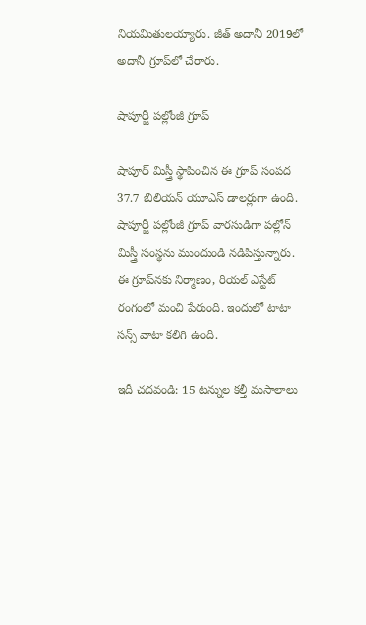నియమితులయ్యారు. జీత్ అదానీ 2019లో అదానీ గ్రూప్‌లో చేరారు.

షాపూర్జీ పల్లోంజీ గ్రూప్

షాపూర్ మిస్త్రీ స్థాపించిన ఈ గ్రూప్‌ సంపద 37.7 బిలియన్ యూఎస్‌ డాలర్లుగా ఉంది. షాపూర్జీ పల్లోంజీ గ్రూప్ వారసుడిగా పల్లోన్ మిస్త్రీ సంస్థను ముందుండి నడిపిస్తున్నారు. ఈ గ్రూప్‌నకు నిర్మాణం, రియల్ ఎస్టేట్‌ రంగంలో మంచి పేరుంది. ఇందులో టాటా సన్స్‌ వాటా కలిగి ఉంది.

ఇదీ చదవండి: 15 టన్నుల కల్తీ మసాలాలు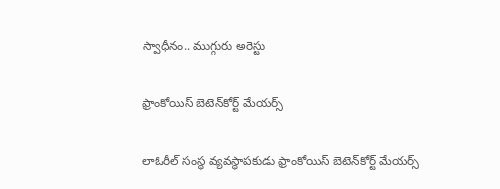స్వాధీనం.. ముగ్గురు అరెస్టు

ఫ్రాంకోయిస్ బెటెన్‌కోర్ట్ మేయర్స్

లాఓరీల్‌ సంస్థ వ్యవస్థాపకుడు ఫ్రాంకోయిస్ బెటెన్‌కోర్ట్ మేయర్స్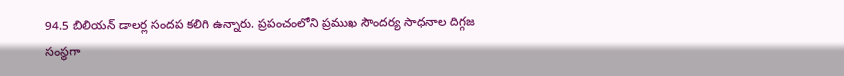94.5 బిలియన్‌ డాలర్ల సందప కలిగి ఉన్నారు. ప్రపంచంలోని ప్రముఖ సౌందర్య సాధనాల దిగ్గజ సంస్థగా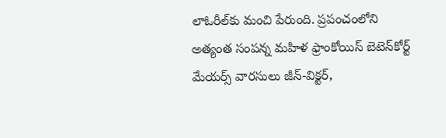లాఓరీల్‌కు మంచి పేరుంది. ప్రపంచంలోని అత్యంత సంపన్న మహిళ ఫ్రాంకోయిస్ బెటెన్‌కోర్ట్ మేయర్స్ వారసులు జీన్-విక్టర్,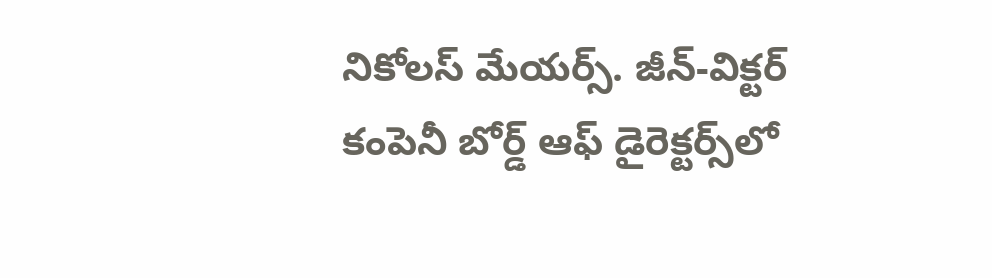నికోలస్ మేయర్స్. జీన్-విక్టర్ కంపెనీ బోర్డ్ ఆఫ్ డైరెక్టర్స్‌లో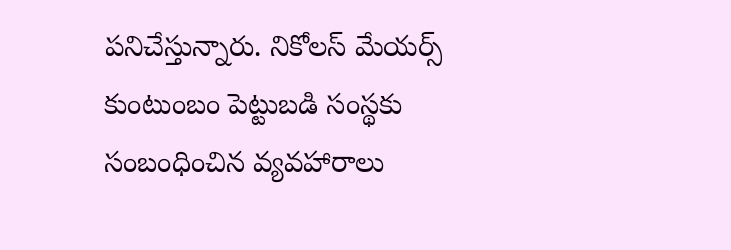పనిచేస్తున్నారు. నికోలస్ మేయర్స్‌ కుంటుంబం పెట్టుబడి సంస్థకు సంబంధించిన వ్యవహారాలు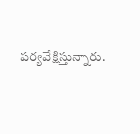పర్యవేక్షిస్తున్నారు.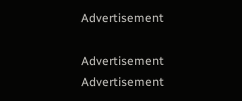Advertisement

Advertisement
Advertisement